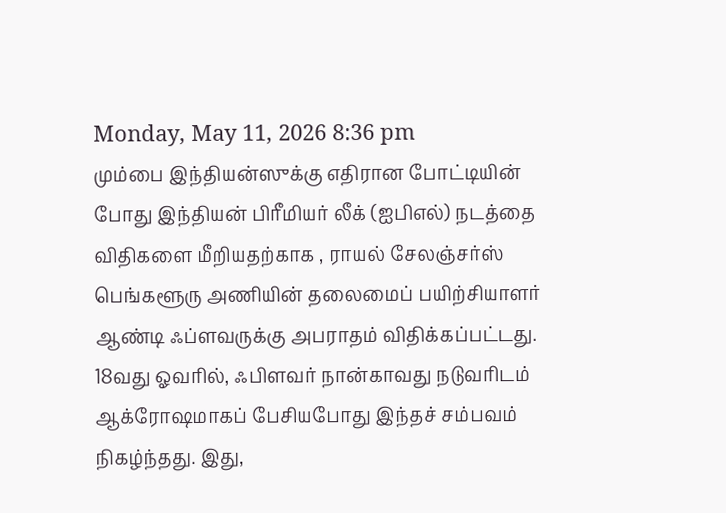Monday, May 11, 2026 8:36 pm
மும்பை இந்தியன்ஸுக்கு எதிரான போட்டியின் போது இந்தியன் பிரீமியர் லீக் (ஐபிஎல்) நடத்தை விதிகளை மீறியதற்காக , ராயல் சேலஞ்சர்ஸ் பெங்களூரு அணியின் தலைமைப் பயிற்சியாளர் ஆண்டி ஃப்ளவருக்கு அபராதம் விதிக்கப்பட்டது.
18வது ஓவரில், ஃபிளவர் நான்காவது நடுவரிடம் ஆக்ரோஷமாகப் பேசியபோது இந்தச் சம்பவம் நிகழ்ந்தது. இது,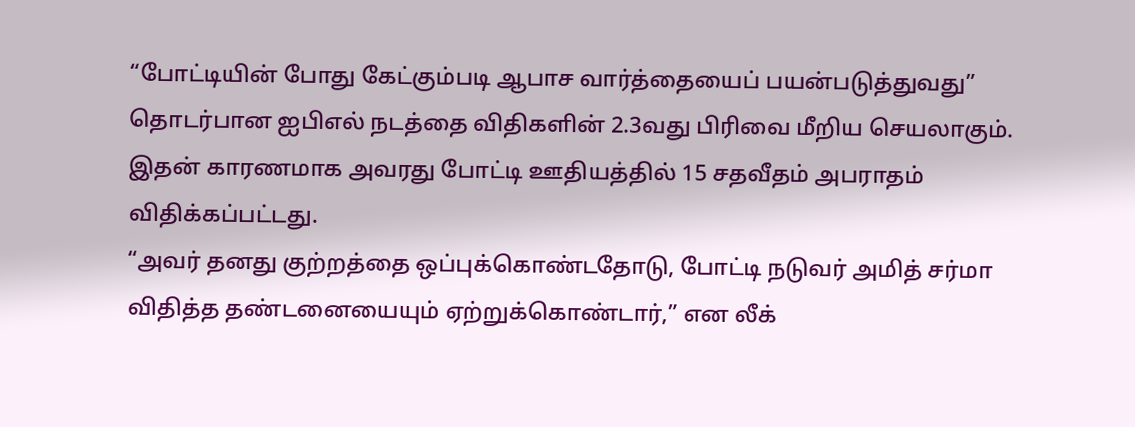“போட்டியின் போது கேட்கும்படி ஆபாச வார்த்தையைப் பயன்படுத்துவது” தொடர்பான ஐபிஎல் நடத்தை விதிகளின் 2.3வது பிரிவை மீறிய செயலாகும். இதன் காரணமாக அவரது போட்டி ஊதியத்தில் 15 சதவீதம் அபராதம் விதிக்கப்பட்டது.
“அவர் தனது குற்றத்தை ஒப்புக்கொண்டதோடு, போட்டி நடுவர் அமித் சர்மா விதித்த தண்டனையையும் ஏற்றுக்கொண்டார்,” என லீக்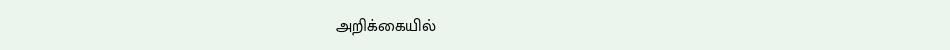அறிக்கையில்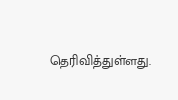தெரிவித்துள்ளது.